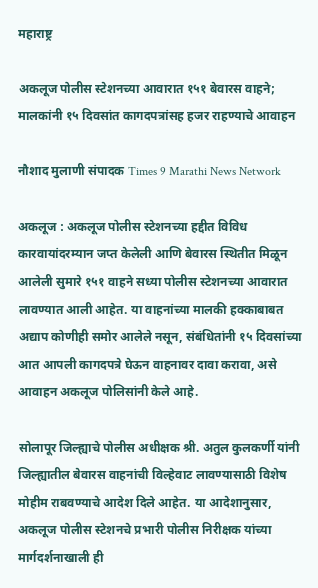महाराष्ट्र

अकलूज पोलीस स्टेशनच्या आवारात १५१ बेवारस वाहने; मालकांनी १५ दिवसांत कागदपत्रांसह हजर राहण्याचे आवाहन

नौशाद मुलाणी संपादक Times 9 Marathi News Network

अकलूज : अकलूज पोलीस स्टेशनच्या हद्दीत विविध कारवायांदरम्यान जप्त केलेली आणि बेवारस स्थितीत मिळून आलेली सुमारे १५१ वाहने सध्या पोलीस स्टेशनच्या आवारात लावण्यात आली आहेत. या वाहनांच्या मालकी हक्काबाबत अद्याप कोणीही समोर आलेले नसून, संबंधितांनी १५ दिवसांच्या आत आपली कागदपत्रे घेऊन वाहनावर दावा करावा, असे आवाहन अकलूज पोलिसांनी केले आहे.

सोलापूर जिल्ह्याचे पोलीस अधीक्षक श्री. अतुल कुलकर्णी यांनी जिल्ह्यातील बेवारस वाहनांची विल्हेवाट लावण्यासाठी विशेष मोहीम राबवण्याचे आदेश दिले आहेत. या आदेशानुसार, अकलूज पोलीस स्टेशनचे प्रभारी पोलीस निरीक्षक यांच्या मार्गदर्शनाखाली ही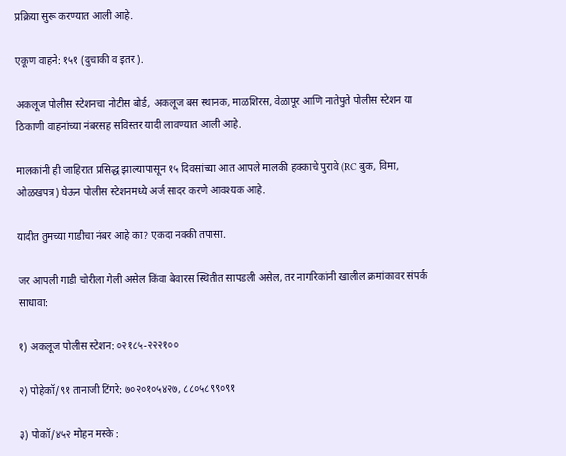प्रक्रिया सुरू करण्यात आली आहे.

एकूण वाहने: १५१ (दुचाकी व इतर).

अकलूज पोलीस स्टेशनचा नोटीस बोर्ड, अकलूज बस स्थानक, माळशिरस, वेळापूर आणि नातेपुते पोलीस स्टेशन या ठिकाणी वाहनांच्या नंबरसह सविस्तर यादी लावण्यात आली आहे.

मालकांनी ही जाहिरात प्रसिद्ध झाल्यापासून १५ दिवसांच्या आत आपले मालकी हक्काचे पुरावे (RC बुक, विमा, ओळखपत्र) घेऊन पोलीस स्टेशनमध्ये अर्ज सादर करणे आवश्यक आहे.

यादीत तुमच्या गाडीचा नंबर आहे का? एकदा नक्की तपासा.

जर आपली गाडी चोरीला गेली असेल किंवा बेवारस स्थितीत सापडली असेल, तर नागरिकांनी खालील क्रमांकावर संपर्क साधावा:

१) अकलूज पोलीस स्टेशन: ०२१८५-२२२१००

२) पोहेकॉ/९१ तानाजी टिंगरे: ७०२०१०५४२७, ८८०५८९९०९१

३) पोकॉ/४५२ मोहन मस्के :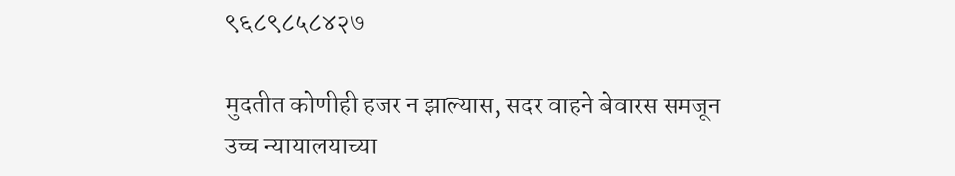९६८९८५८४२७

मुदतीत कोणीही हजर न झाल्यास, सदर वाहने बेवारस समजून उच्च न्यायालयाच्या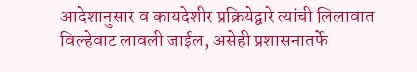आदेशानुसार व कायदेशीर प्रक्रियेद्वारे त्यांची लिलावात विल्हेवाट लावली जाईल, असेही प्रशासनातर्फे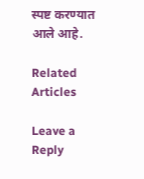स्पष्ट करण्यात आले आहे.

Related Articles

Leave a Reply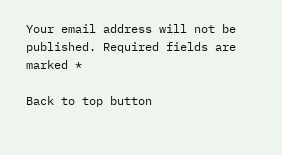Your email address will not be published. Required fields are marked *

Back to top button